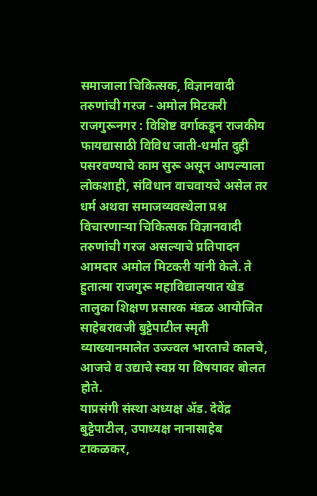समाजाला चिकित्सक, विज्ञानवादी तरुणांची गरज - अमोल मिटकरी
राजगुरूनगर : विशिष्ट वर्गाकडून राजकीय फायद्यासाठी विविध जाती-धर्मात दुही पसरवण्याचे काम सुरू असून आपल्याला लोकशाही, संविधान वाचवायचे असेल तर धर्म अथवा समाजव्यवस्थेला प्रश्न विचारणाऱ्या चिकित्सक विज्ञानवादी तरुणांची गरज असल्याचे प्रतिपादन आमदार अमोल मिटकरी यांनी केले. ते हुतात्मा राजगुरू महाविद्यालयात खेड तालुका शिक्षण प्रसारक मंडळ आयोजित साहेबरावजी बुट्टेपाटील स्मृती व्याख्यानमालेत उज्ज्वल भारताचे कालचे, आजचे व उद्याचे स्वप्न या विषयावर बोलत होते.
याप्रसंगी संस्था अध्यक्ष ॲड. देवेंद्र बुट्टेपाटील, उपाध्यक्ष नानासाहेब टाकळकर,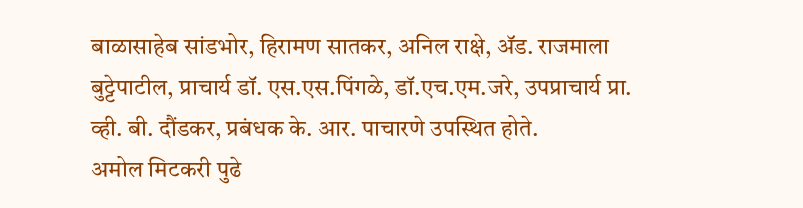बाळासाहेब सांडभोर, हिरामण सातकर, अनिल राक्षे, ॲड. राजमाला बुट्टेपाटील, प्राचार्य डॉ. एस.एस.पिंगळे, डॉ.एच.एम.जरे, उपप्राचार्य प्रा. व्ही. बी. दौंडकर, प्रबंधक के. आर. पाचारणे उपस्थित होते.
अमोल मिटकरी पुढे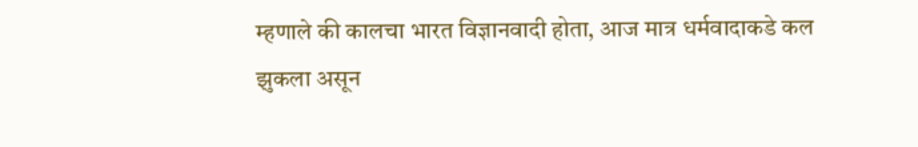म्हणाले की कालचा भारत विज्ञानवादी होता, आज मात्र धर्मवादाकडे कल झुकला असून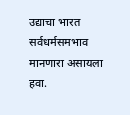उद्याचा भारत सर्वधर्मसमभाव मानणारा असायला हवा.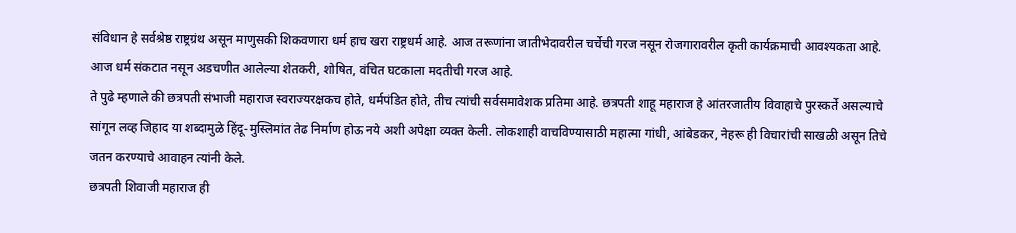संविधान हे सर्वश्रेष्ठ राष्ट्रग्रंथ असून माणुसकी शिकवणारा धर्म हाच खरा राष्ट्रधर्म आहे. आज तरूणांना जातीभेदावरील चर्चेची गरज नसून रोजगारावरील कृती कार्यक्रमाची आवश्यकता आहे. आज धर्म संकटात नसून अडचणीत आलेल्या शेतकरी, शोषित, वंचित घटकाला मदतीची गरज आहे.
ते पुढे म्हणाले की छत्रपती संभाजी महाराज स्वराज्यरक्षकच होते, धर्मपंडित होते, तीच त्यांची सर्वसमावेशक प्रतिमा आहे. छत्रपती शाहू महाराज हे आंतरजातीय विवाहाचे पुरस्कर्ते असल्याचे सांगून लव्ह जिहाद या शब्दामुळे हिंदू-मुस्लिमांत तेढ निर्माण होऊ नये अशी अपेक्षा व्यक्त केली. लोकशाही वाचविण्यासाठी महात्मा गांधी, आंबेडकर, नेहरू ही विचारांची साखळी असून तिचे जतन करण्याचे आवाहन त्यांनी केले.
छत्रपती शिवाजी महाराज ही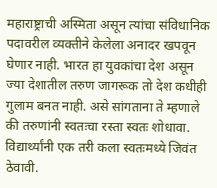महाराष्ट्राची अस्मिता असून त्यांचा संविधानिक पदावरील व्यक्तीने केलेला अनादर खपवून घेणार नाही. भारत हा युवकांचा देश असून ज्या देशातील तरुण जागरूक तो देश कधीही गुलाम बनत नाही. असे सांगताना ते म्हणाले की तरुणांनी स्वतःचा रस्ता स्वतः शोधावा. विद्यार्थ्यांनी एक तरी कला स्वतःमध्ये जिवंत ठेवावी.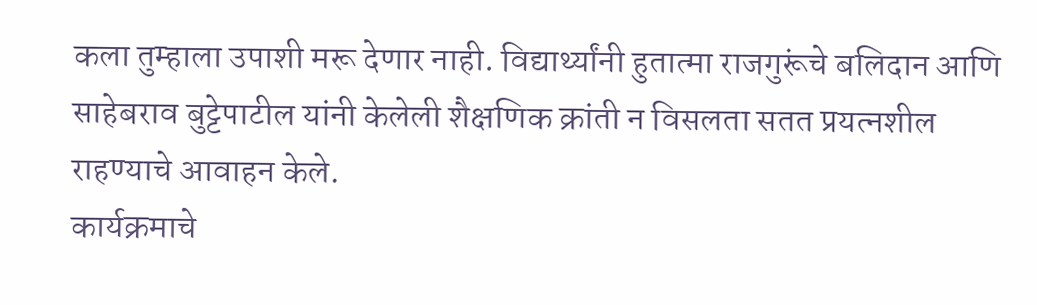कला तुम्हाला उपाशी मरू देणार नाही. विद्यार्थ्यांनी हुतात्मा राजगुरूंचे बलिदान आणि साहेबराव बुट्टेपाटील यांनी केलेली शैक्षणिक क्रांती न विसलता सतत प्रयत्नशील राहण्याचे आवाहन केले.
कार्यक्रमाचे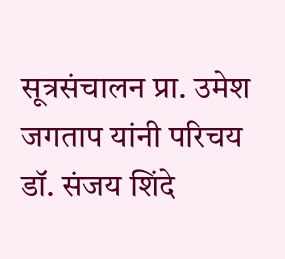सूत्रसंचालन प्रा. उमेश जगताप यांनी परिचय डॉ. संजय शिंदे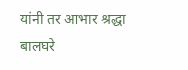यांनी तर आभार श्रद्धा बालघरे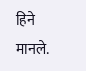हिने मानले.